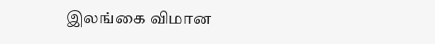இலங்கை விமான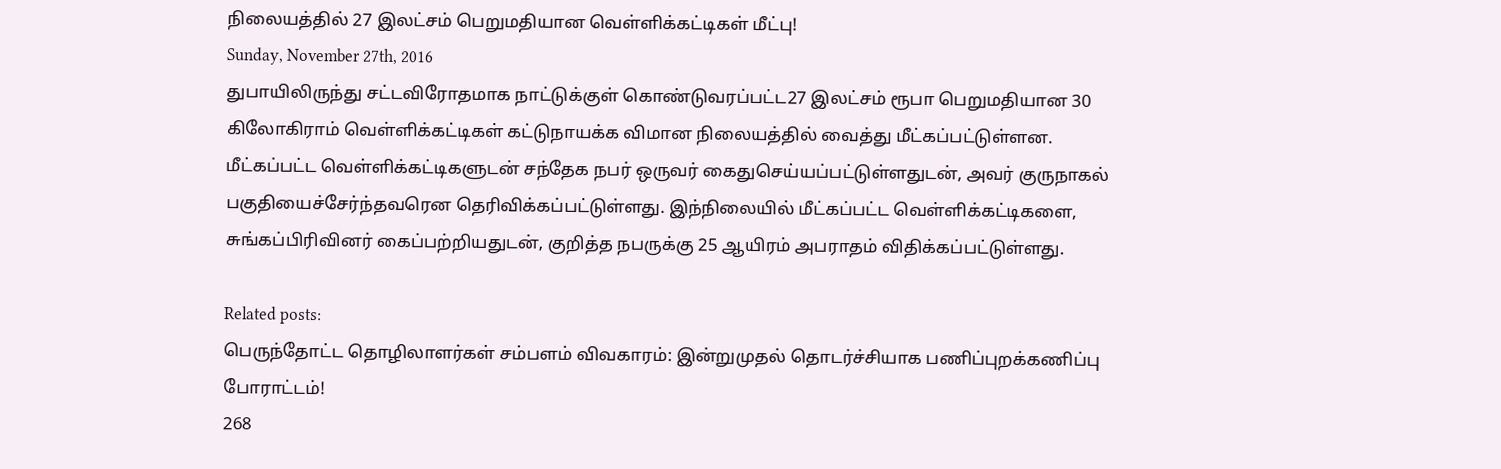நிலையத்தில் 27 இலட்சம் பெறுமதியான வெள்ளிக்கட்டிகள் மீட்பு!
Sunday, November 27th, 2016
துபாயிலிருந்து சட்டவிரோதமாக நாட்டுக்குள் கொண்டுவரப்பட்ட27 இலட்சம் ரூபா பெறுமதியான 30 கிலோகிராம் வெள்ளிக்கட்டிகள் கட்டுநாயக்க விமான நிலையத்தில் வைத்து மீட்கப்பட்டுள்ளன.
மீட்கப்பட்ட வெள்ளிக்கட்டிகளுடன் சந்தேக நபர் ஒருவர் கைதுசெய்யப்பட்டுள்ளதுடன், அவர் குருநாகல் பகுதியைச்சேர்ந்தவரென தெரிவிக்கப்பட்டுள்ளது. இந்நிலையில் மீட்கப்பட்ட வெள்ளிக்கட்டிகளை, சுங்கப்பிரிவினர் கைப்பற்றியதுடன், குறித்த நபருக்கு 25 ஆயிரம் அபராதம் விதிக்கப்பட்டுள்ளது.

Related posts:
பெருந்தோட்ட தொழிலாளர்கள் சம்பளம் விவகாரம்: இன்றுமுதல் தொடர்ச்சியாக பணிப்புறக்கணிப்பு போராட்டம்!
268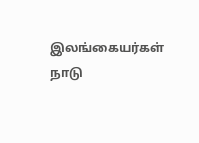இலங்கையர்கள் நாடு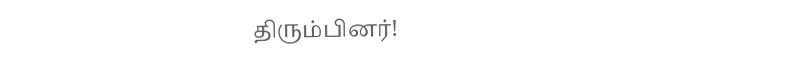திரும்பினர்!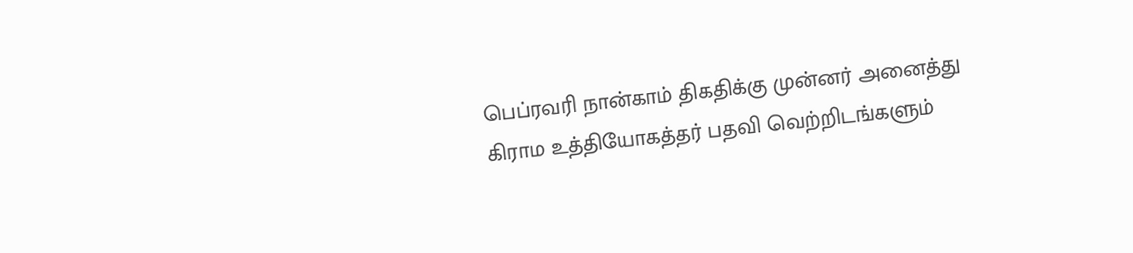பெப்ரவரி நான்காம் திகதிக்கு முன்னர் அனைத்து கிராம உத்தியோகத்தர் பதவி வெற்றிடங்களும்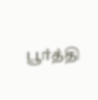பூர்த்தி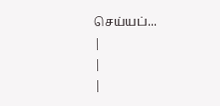செய்யப்...
|
|
|